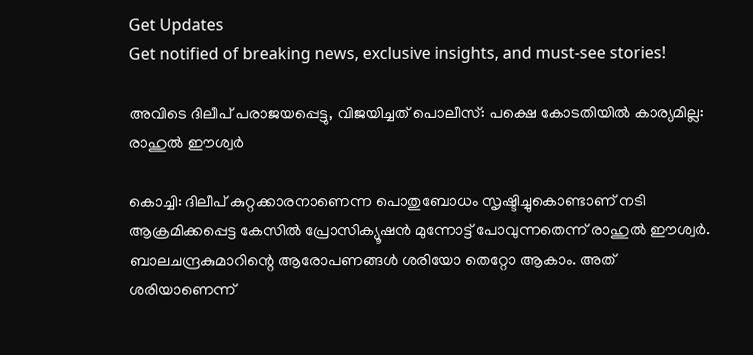Get Updates
Get notified of breaking news, exclusive insights, and must-see stories!

അവിടെ ദിലീപ് പരാജയപ്പെട്ടു, വിജയിച്ചത് പൊലീസ്: പക്ഷെ കോടതിയില്‍ കാര്യമില്ല: രാഹുല്‍ ഈശ്വർ

കൊച്ചി: ദിലീപ് കുറ്റക്കാരനാണെന്ന പൊതുബോധം സൃഷ്ടിച്ചുകൊണ്ടാണ് നടി ആക്രമിക്കപ്പെട്ട കേസില്‍ പ്രോസിക്യൂഷന്‍ മുന്നോട്ട് പോവുന്നതെന്ന് രാഹുല്‍ ഈശ്വർ. ബാലചന്ദ്രകുമാറിന്റെ ആരോപണങ്ങള്‍ ശരിയോ തെറ്റോ ആകാം. അത് ശരിയാണെന്ന്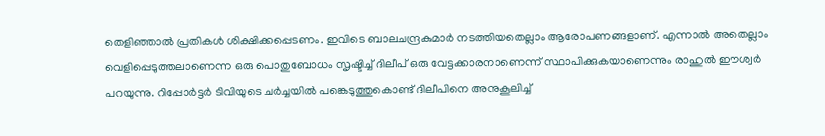തെളിഞ്ഞാല്‍ പ്രതികള്‍ ശിക്ഷിക്കപ്പെടണം. ഇവിടെ ബാലചന്ദ്രകുമാർ നടത്തിയതെല്ലാം ആരോപണങ്ങളാണ്. എന്നാല്‍ അതെല്ലാം വെളിപ്പെടുത്തലാണെന്ന ഒരു പൊതുബോധം സൃഷ്ടിച്ച് ദിലീപ് ഒരു വേട്ടക്കാരനാണെന്ന് സ്ഥാപിക്കുകയാണെന്നും രാഹുല്‍ ഈശ്വർ പറയുന്നു. റിപ്പോർട്ടർ ടിവിയുടെ ചർച്ചയില്‍ പങ്കെടുത്തുകൊണ്ട് ദിലീപിനെ അനുകൂലിച്ച്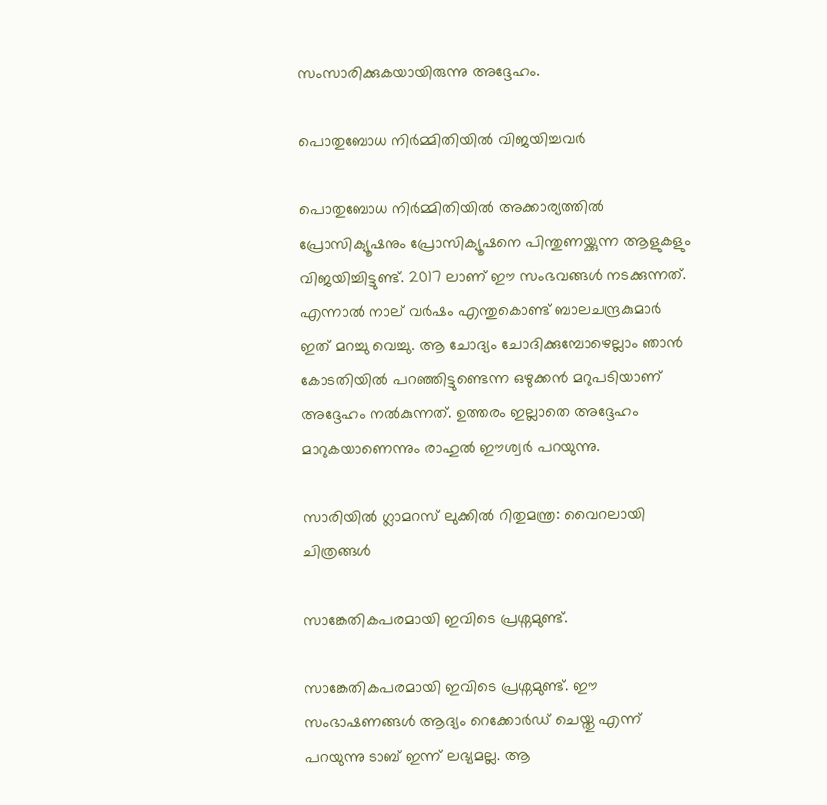സംസാരിക്കുകയായിരുന്നു അദ്ദേഹം.

പൊതുബോധ നിർമ്മിതിയില്‍ വിജയിച്ചവർ

പൊതുബോധ നിർമ്മിതിയില്‍ അക്കാര്യത്തില്‍ പ്രോസിക്യൂഷനും പ്രോസിക്യൂഷനെ പിന്തുണയ്ക്കുന്ന ആളുകളും വിജയിച്ചിട്ടുണ്ട്. 2017 ലാണ് ഈ സംഭവങ്ങള്‍ നടക്കുന്നത്. എന്നാല്‍ നാല് വർഷം എന്തുകൊണ്ട് ബാലചന്ദ്രകുമാർ ഇത് മറച്ചു വെച്ചു. ആ ചോദ്യം ചോദിക്കുമ്പോഴെല്ലാം ഞാന്‍ കോടതിയില്‍ പറഞ്ഞിട്ടുണ്ടെന്ന ഒഴുക്കന്‍ മറുപടിയാണ് അദ്ദേഹം നല്‍കുന്നത്. ഉത്തരം ഇല്ലാതെ അദ്ദേഹം മാറുകയാണെന്നും രാഹുല്‍ ഈശ്വർ പറയുന്നു.

സാരിയില്‍ ഗ്ലാമറസ് ലുക്കില്‍ റിതുമന്ത്ര: വൈറലായി ചിത്രങ്ങള്‍

സാങ്കേതികപരമായി ഇവിടെ പ്രശ്നമുണ്ട്.

സാങ്കേതികപരമായി ഇവിടെ പ്രശ്നമുണ്ട്. ഈ സംഭാഷണങ്ങള്‍ ആദ്യം റെക്കോർഡ് ചെയ്തു എന്ന് പറയുന്നു ടാബ് ഇന്ന് ലഭ്യമല്ല. ആ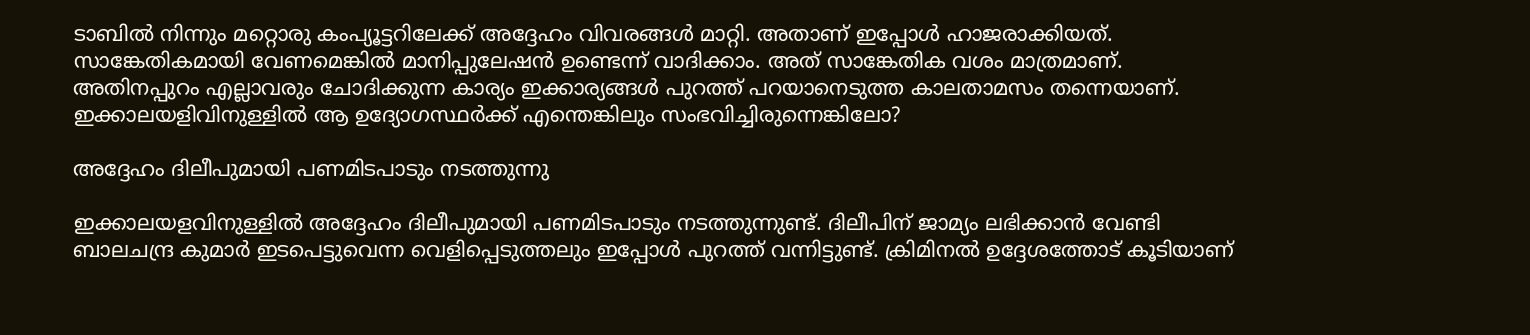ടാബില്‍ നിന്നും മറ്റൊരു കംപ്യൂട്ടറിലേക്ക് അദ്ദേഹം വിവരങ്ങള്‍ മാറ്റി. അതാണ് ഇപ്പോള്‍ ഹാജരാക്കിയത്. സാങ്കേതികമായി വേണമെങ്കില്‍ മാനിപ്പുലേഷന്‍ ഉണ്ടെന്ന് വാദിക്കാം. അത് സാങ്കേതിക വശം മാത്രമാണ്. അതിനപ്പുറം എല്ലാവരും ചോദിക്കുന്ന കാര്യം ഇക്കാര്യങ്ങള്‍ പുറത്ത് പറയാനെടുത്ത കാലതാമസം തന്നെയാണ്. ഇക്കാലയളിവിനുള്ളില്‍ ആ ഉദ്യോഗസ്ഥർക്ക് എന്തെങ്കിലും സംഭവിച്ചിരുന്നെങ്കിലോ?

അദ്ദേഹം ദിലീപുമായി പണമിടപാടും നടത്തുന്നു

ഇക്കാലയളവിനുള്ളില്‍ അദ്ദേഹം ദിലീപുമായി പണമിടപാടും നടത്തുന്നുണ്ട്. ദിലീപിന് ജാമ്യം ലഭിക്കാന്‍ വേണ്ടി ബാലചന്ദ്ര കുമാർ ഇടപെട്ടുവെന്ന വെളിപ്പെടുത്തലും ഇപ്പോള്‍ പുറത്ത് വന്നിട്ടുണ്ട്. ക്രിമിനല്‍ ഉദ്ദേശത്തോട് കൂടിയാണ്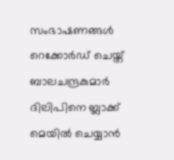സംഭാഷണങ്ങള്‍ റെക്കോർഡ് ചെയ്ത് ബാലചന്ദ്രകുമാർ ദിലിപിനെ ബ്ലാക്ക് മെയില്‍ ചെയ്യാന്‍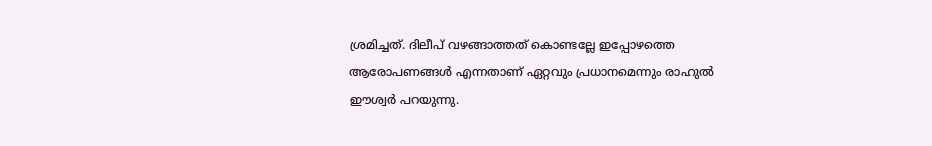ശ്രമിച്ചത്. ദിലീപ് വഴങ്ങാത്തത് കൊണ്ടല്ലേ ഇപ്പോഴത്തെ ആരോപണങ്ങള്‍ എന്നതാണ് ഏറ്റവും പ്രധാനമെന്നും രാഹുല്‍ ഈശ്വർ പറയുന്നു.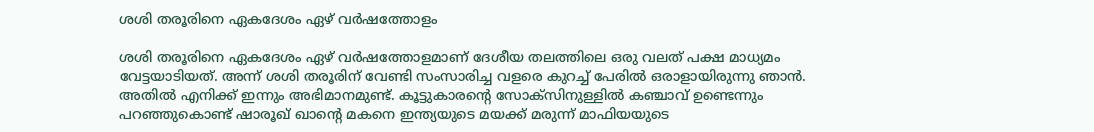ശശി തരൂരിനെ ഏകദേശം ഏഴ് വർഷത്തോളം

ശശി തരൂരിനെ ഏകദേശം ഏഴ് വർഷത്തോളമാണ് ദേശീയ തലത്തിലെ ഒരു വലത് പക്ഷ മാധ്യമം വേട്ടയാടിയത്. അന്ന് ശശി തരൂരിന് വേണ്ടി സംസാരിച്ച വളരെ കുറച്ച് പേരില്‍ ഒരാളായിരുന്നു ഞാന്‍. അതില്‍ എനിക്ക് ഇന്നും അഭിമാനമുണ്ട്. കൂട്ടുകാരന്റെ സോക്സിനുള്ളില്‍ കഞ്ചാവ് ഉണ്ടെന്നും പറഞ്ഞുകൊണ്ട് ഷാരൂഖ് ഖാന്റെ മകനെ ഇന്ത്യയുടെ മയക്ക് മരുന്ന് മാഫിയയുടെ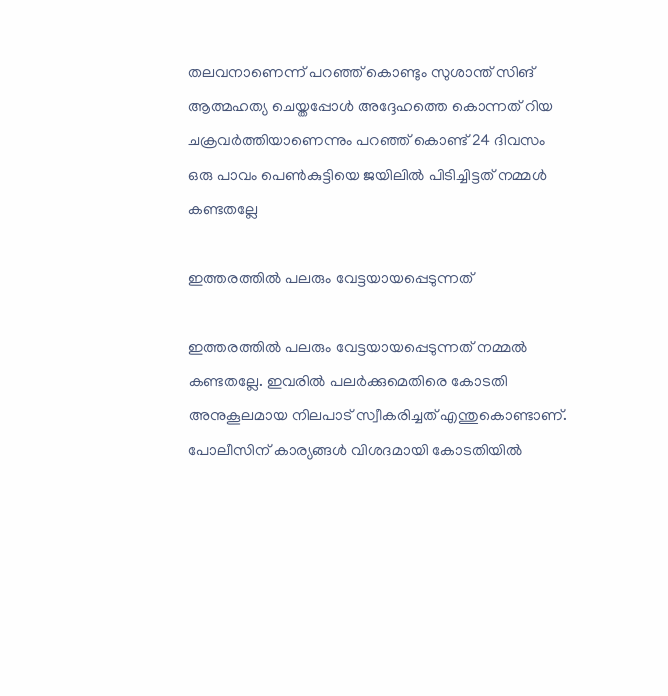തലവനാണെന്ന് പറഞ്ഞ് കൊണ്ടും സുശാന്ത് സിങ് ആത്മഹത്യ ചെയ്തപ്പോള്‍ അദ്ദേഹത്തെ കൊന്നത് റിയ ചക്രവർത്തിയാണെന്നും പറഞ്ഞ് കൊണ്ട് 24 ദിവസം ഒരു പാവം പെണ്‍കുട്ടിയെ ജയിലില്‍ പിടിച്ചിട്ടത് നമ്മള്‍ കണ്ടതല്ലേ

ഇത്തരത്തില്‍ പലരും വേട്ടയായപ്പെടുന്നത്

ഇത്തരത്തില്‍ പലരും വേട്ടയായപ്പെടുന്നത് നമ്മല്‍ കണ്ടതല്ലേ. ഇവരില്‍ പലർക്കുമെതിരെ കോടതി അനുകൂലമായ നിലപാട് സ്വീകരിച്ചത് എന്തുകൊണ്ടാണ്. പോലീസിന് കാര്യങ്ങള്‍ വിശദമായി കോടതിയില്‍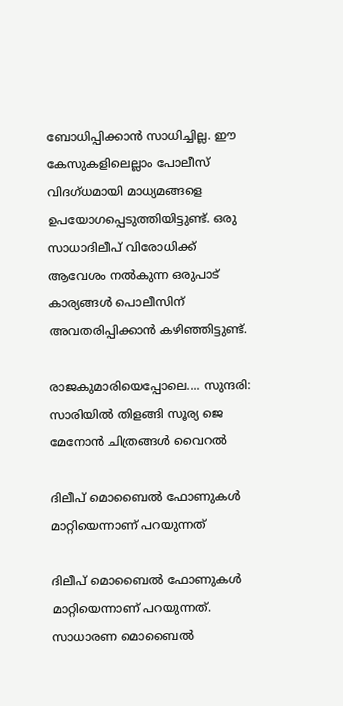ബോധിപ്പിക്കാന്‍ സാധിച്ചില്ല. ഈ കേസുകളിലെല്ലാം പോലീസ് വിദഗ്ധമായി മാധ്യമങ്ങളെ ഉപയോഗപ്പെടുത്തിയിട്ടുണ്ട്. ഒരു സാധാദിലീപ് വിരോധിക്ക് ആവേശം നല്‍കുന്ന ഒരുപാട് കാര്യങ്ങള്‍ പൊലീസിന് അവതരിപ്പിക്കാന്‍ കഴിഞ്ഞിട്ടുണ്ട്.

രാജകുമാരിയെപ്പോലെ.... സുന്ദരി: സാരിയില്‍ തിളങ്ങി സൂര്യ ജെ മേനോന്‍ ചിത്രങ്ങള്‍ വൈറല്‍

ദിലീപ് മൊബൈല്‍ ഫോണുകള്‍ മാറ്റിയെന്നാണ് പറയുന്നത്

ദിലീപ് മൊബൈല്‍ ഫോണുകള്‍ മാറ്റിയെന്നാണ് പറയുന്നത്. സാധാരണ മൊബൈല്‍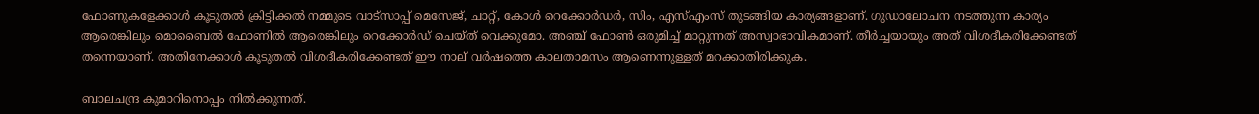ഫോണുകളേക്കാള്‍ കൂടുതല്‍ ക്രിട്ടിക്കല്‍ നമ്മുടെ വാട്സാപ്പ് മെസേജ്, ചാറ്റ്, കോള്‍ റെക്കോർഡർ, സിം, എസ്എംസ് തുടങ്ങിയ കാര്യങ്ങളാണ്. ഗുഡാലോചന നടത്തുന്ന കാര്യം ആരെങ്കിലും മൊബൈല്‍ ഫോണില്‍ ആരെങ്കിലും റെക്കോർഡ് ചെയ്ത് വെക്കുമോ. അഞ്ച് ഫോണ്‍ ഒരുമിച്ച് മാറ്റുന്നത് അസ്വാഭാവികമാണ്. തീർച്ചയായും അത് വിശദീകരിക്കേണ്ടത് തന്നെയാണ്. അതിനേക്കാള്‍ കൂടുതല്‍ വിശദീകരിക്കേണ്ടത് ഈ നാല് വർഷത്തെ കാലതാമസം ആണെന്നുള്ളത് മറക്കാതിരിക്കുക.

ബാലചന്ദ്ര കുമാറിനൊപ്പം നില്‍ക്കുന്നത്.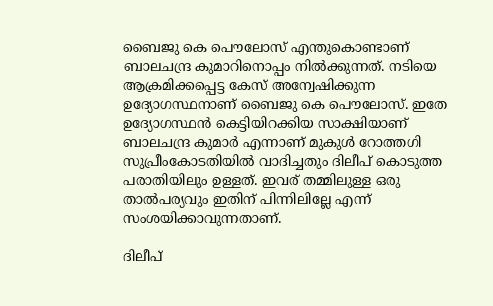ബൈജു കെ പൌലോസ് എന്തുകൊണ്ടാണ് ബാലചന്ദ്ര കുമാറിനൊപ്പം നില്‍ക്കുന്നത്. നടിയെ ആക്രമിക്കപ്പെട്ട കേസ് അന്വേഷിക്കുന്ന ഉദ്യോഗസ്ഥനാണ് ബൈജു കെ പൌലോസ്. ഇതേ ഉദ്യോഗസ്ഥന്‍ കെട്ടിയിറക്കിയ സാക്ഷിയാണ് ബാലചന്ദ്ര കുമാർ എന്നാണ് മുകുള്‍ റോത്തഗി സുപ്രീംകോടതിയില്‍ വാദിച്ചതും ദിലീപ് കൊടുത്ത പരാതിയിലും ഉള്ളത്. ഇവര് തമ്മിലുള്ള ഒരു താല്‍പര്യവും ഇതിന് പിന്നിലില്ലേ എന്ന് സംശയിക്കാവുന്നതാണ്.

ദിലീപ്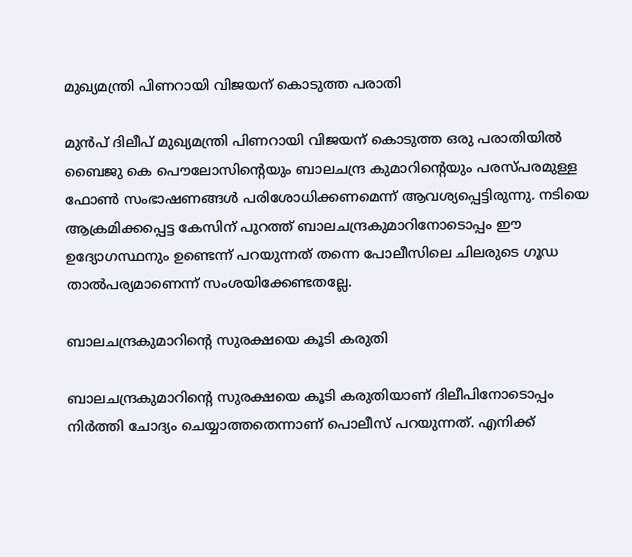മുഖ്യമന്ത്രി പിണറായി വിജയന് കൊടുത്ത പരാതി

മുന്‍പ് ദിലീപ് മുഖ്യമന്ത്രി പിണറായി വിജയന് കൊടുത്ത ഒരു പരാതിയില്‍ ബൈജു കെ പൌലോസിന്റെയും ബാലചന്ദ്ര കുമാറിന്റെയും പരസ്പരമുള്ള ഫോണ്‍ സംഭാഷണങ്ങള്‍ പരിശോധിക്കണമെന്ന് ആവശ്യപ്പെട്ടിരുന്നു. നടിയെ ആക്രമിക്കപ്പെട്ട കേസിന് പുറത്ത് ബാലചന്ദ്രകുമാറിനോടൊപ്പം ഈ ഉദ്യോഗസ്ഥനും ഉണ്ടെന്ന് പറയുന്നത് തന്നെ പോലീസിലെ ചിലരുടെ ഗൂഡ താല്‍പര്യമാണെന്ന് സംശയിക്കേണ്ടതല്ലേ.

ബാലചന്ദ്രകുമാറിന്റെ സുരക്ഷയെ കൂടി കരുതി

ബാലചന്ദ്രകുമാറിന്റെ സുരക്ഷയെ കൂടി കരുതിയാണ് ദിലീപിനോടൊപ്പം നിർത്തി ചോദ്യം ചെയ്യാത്തതെന്നാണ് പൊലീസ് പറയുന്നത്. എനിക്ക്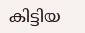കിട്ടിയ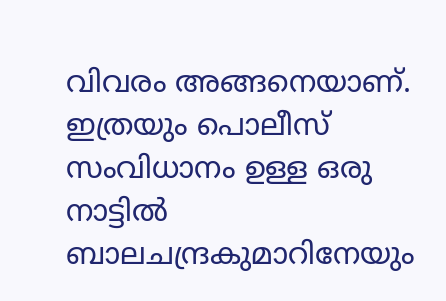വിവരം അങ്ങനെയാണ്. ഇത്രയും പൊലീസ് സംവിധാനം ഉള്ള ഒരു നാട്ടില്‍ ബാലചന്ദ്രകുമാറിനേയും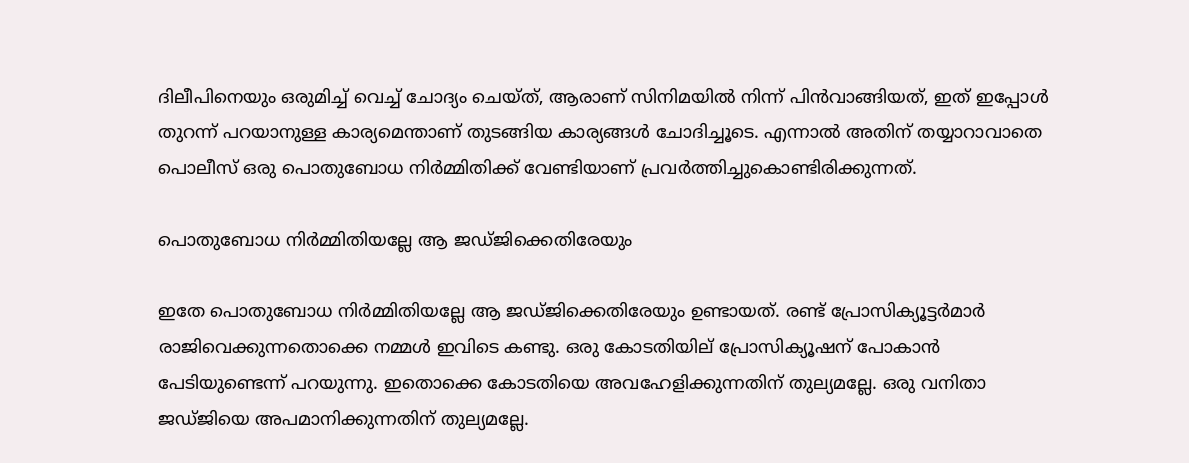ദിലീപിനെയും ഒരുമിച്ച് വെച്ച് ചോദ്യം ചെയ്ത്, ആരാണ് സിനിമയില്‍ നിന്ന് പിന്‍വാങ്ങിയത്, ഇത് ഇപ്പോള്‍ തുറന്ന് പറയാനുള്ള കാര്യമെന്താണ് തുടങ്ങിയ കാര്യങ്ങള്‍ ചോദിച്ചൂടെ. എന്നാല്‍ അതിന് തയ്യാറാവാതെ പൊലീസ് ഒരു പൊതുബോധ നിർമ്മിതിക്ക് വേണ്ടിയാണ് പ്രവർത്തിച്ചുകൊണ്ടിരിക്കുന്നത്.

പൊതുബോധ നിർമ്മിതിയല്ലേ ആ ജഡ്ജിക്കെതിരേയും

ഇതേ പൊതുബോധ നിർമ്മിതിയല്ലേ ആ ജഡ്ജിക്കെതിരേയും ഉണ്ടായത്. രണ്ട് പ്രോസിക്യൂട്ടർമാർ രാജിവെക്കുന്നതൊക്കെ നമ്മള്‍ ഇവിടെ കണ്ടു. ഒരു കോടതിയില് പ്രോസിക്യൂഷന് പോകാന്‍ പേടിയുണ്ടെന്ന് പറയുന്നു. ഇതൊക്കെ കോടതിയെ അവഹേളിക്കുന്നതിന് തുല്യമല്ലേ. ഒരു വനിതാ ജഡ്ജിയെ അപമാനിക്കുന്നതിന് തുല്യമല്ലേ.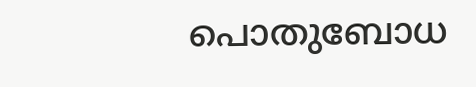പൊതുബോധ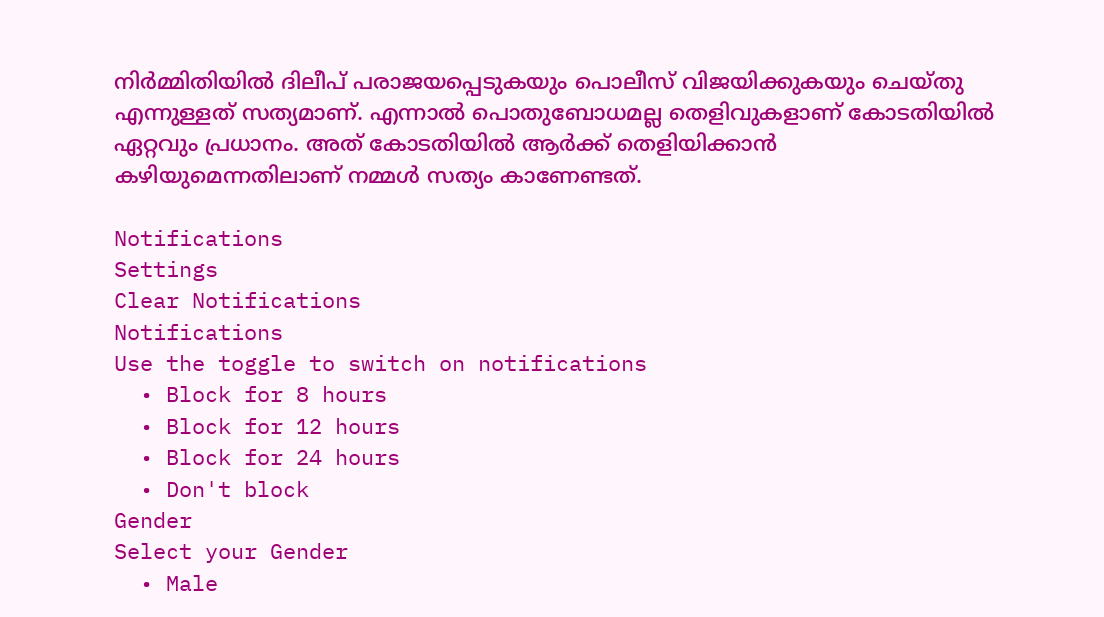നിർമ്മിതിയില്‍ ദിലീപ് പരാജയപ്പെടുകയും പൊലീസ് വിജയിക്കുകയും ചെയ്തു എന്നുള്ളത് സത്യമാണ്. എന്നാല്‍ പൊതുബോധമല്ല തെളിവുകളാണ് കോടതിയില്‍ ഏറ്റവും പ്രധാനം. അത് കോടതിയില്‍ ആർക്ക് തെളിയിക്കാന്‍ കഴിയുമെന്നതിലാണ് നമ്മള്‍ സത്യം കാണേണ്ടത്.

Notifications
Settings
Clear Notifications
Notifications
Use the toggle to switch on notifications
  • Block for 8 hours
  • Block for 12 hours
  • Block for 24 hours
  • Don't block
Gender
Select your Gender
  • Male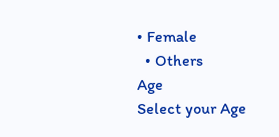• Female
  • Others
Age
Select your Age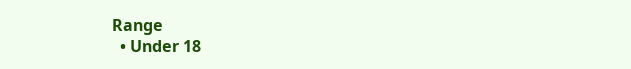Range
  • Under 18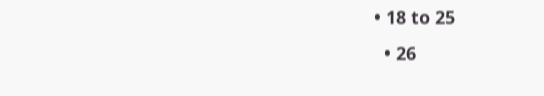• 18 to 25
  • 26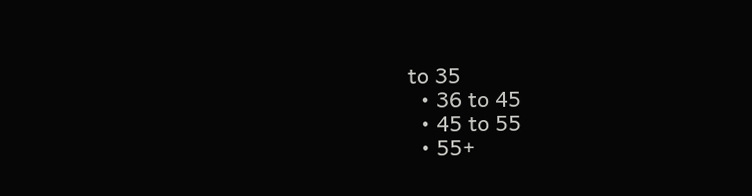to 35
  • 36 to 45
  • 45 to 55
  • 55+